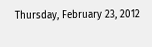Thursday, February 23, 2012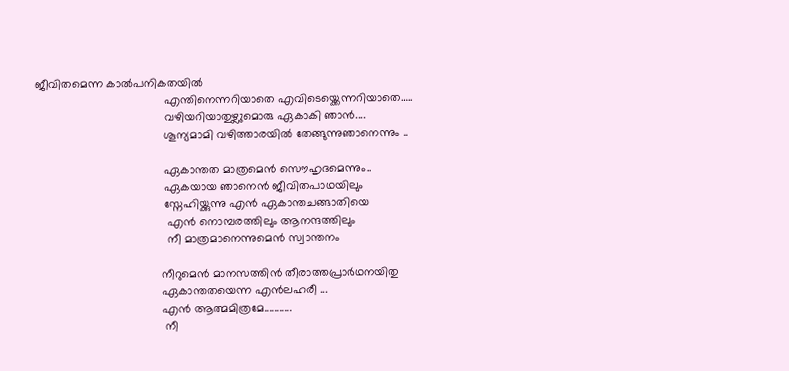ജീവിതമെന്ന കാല്‍പനികതയില്‍
                                       എന്തിനെന്നറിയാതെ എവിടെയ്ക്കെന്നറിയാതെ…..
                                       വഴിയറിയാതുഴ്ലുമൊരു ഏകാകി ഞാന്‍....
                                       ശൂന്യമാമി വഴിത്താരയില്‍ തേങ്ങുന്നുഞാനെന്നും ..

                                       ഏകാന്തത മാത്രമെന്‍ സൌഹൃദമെന്നും..
                                       ഏകയായ ഞാനെന്‍ ജീവിതപാഥയിലും
                                       സ്നേഹിയ്ക്കുന്നു എന്‍ ഏകാന്തചങ്ങാതിയെ
                                        എന്‍ നൊമ്പരത്തിലും ആനന്ദത്തിലും
                                        നീ മാത്രമാനെന്നുമെന്‍ സ്വാന്തനം

                                      നീറുമെന്‍ മാനസത്തിന്‍ തീരാത്തപ്രാര്‍ഥനയിതു
                                      ഏകാന്തതയെന്ന എന്‍ലഹരീ ...
                                      എന്‍ ആത്മമിത്രമേ...........
                                       നീ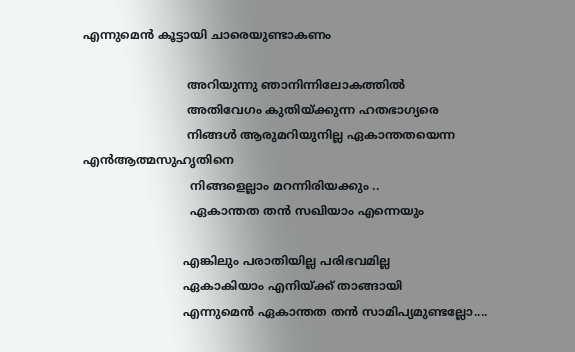എന്നുമെന്‍ കൂട്ടായി ചാരെയുണ്ടാകണം

                            അറിയുന്നു ഞാനിന്നിലോകത്തില്‍
                            അതിവേഗം കുതിയ്ക്കുന്ന ഹതഭാഗ്യരെ
                            നിങ്ങള്‍ ആരുമറിയുനില്ല ഏകാന്തതയെന്ന എന്‍ആത്മസുഹൃതിനെ
                             നിങ്ങളെല്ലാം മറന്നിരിയക്കും ..
                             ഏകാന്തത തന്‍ സഖിയാം എന്നെയും

                           എങ്കിലും പരാതിയില്ല പരിഭവമില്ല
                           ഏകാകിയാം എനിയ്ക്ക് താങ്ങായി
                           എന്നുമെന്‍ ഏകാന്തത തന്‍ സാമിപ്യമുണ്ടല്ലോ....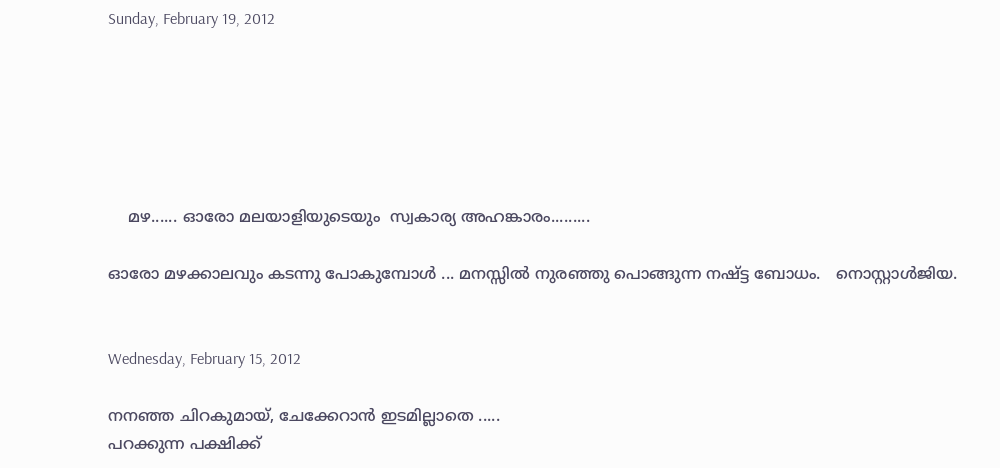Sunday, February 19, 2012






    മഴ...... ഓരോ മലയാളിയുടെയും  സ്വകാര്യ അഹങ്കാരം.........

ഓരോ മഴക്കാലവും കടന്നു പോകുമ്പോള്‍ ... മനസ്സില്‍ നുരഞ്ഞു പൊങ്ങുന്ന നഷ്ട്ട ബോധം.   നൊസ്റ്റാള്‍ജിയ.


Wednesday, February 15, 2012

നനഞ്ഞ ചിറകുമായ്, ചേക്കേറാന്‍ ഇടമില്ലാതെ .....
പറക്കുന്ന പക്ഷിക്ക്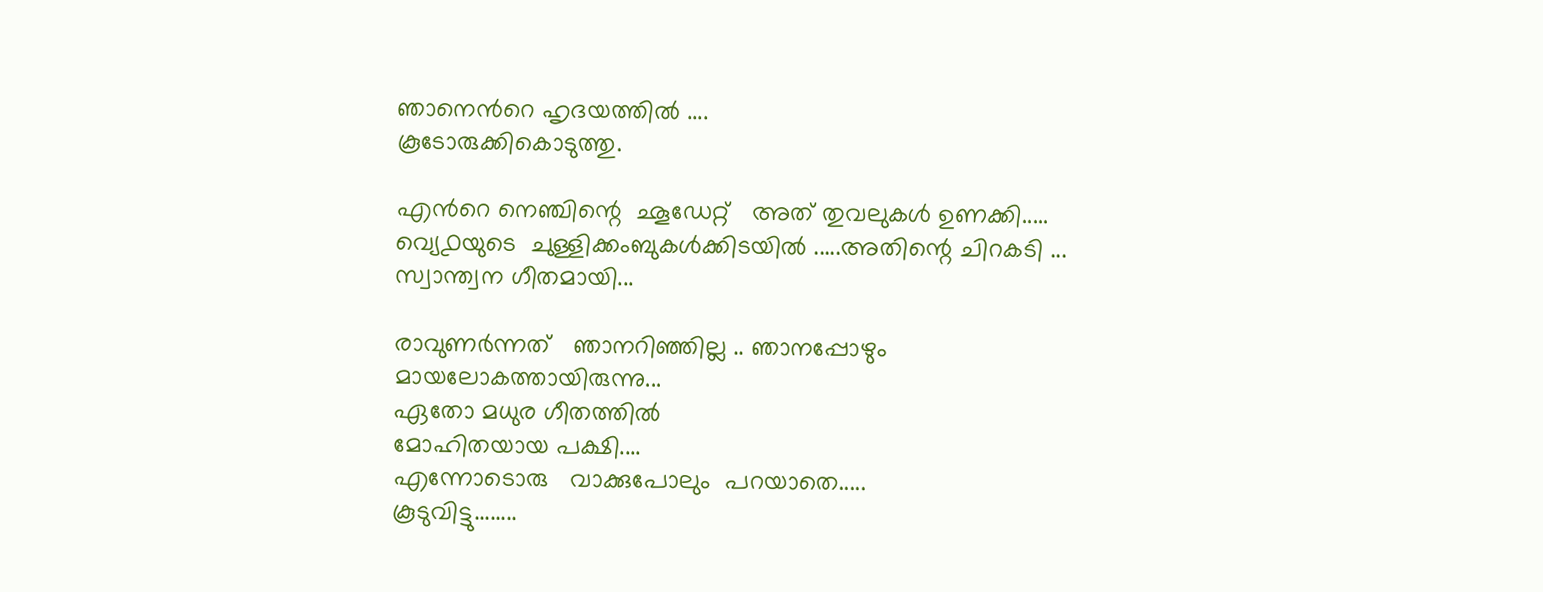ഞാനെന്‍റെ ഹൃദയത്തില്‍ ....
കൂടോരുക്കികൊടുത്തു.

എന്‍റെ നെഞ്ചിന്റെ  ഛൂഡേറ്റ്‌   അത് തുവലുകള്‍ ഉണക്കി.....
വ്യെ൧യുടെ  ചുള്ളിക്കംബുകള്‍ക്കിടയില്‍ .....അതിന്റെ ചിറകടി ...
സ്വാന്ത്വന ഗീതമായി...

രാവുണര്‍ന്നത്   ഞാനറിഞ്ഞില്ല .. ഞാനപ്പോഴും
മായലോകത്തായിരുന്നു...
ഏതോ മധുര ഗീതത്തില്‍
മോഹിതയായ പക്ഷി....
എന്നോടൊരു   വാക്കുപോലും  പറയാതെ.....
കൂടുവിട്ടു........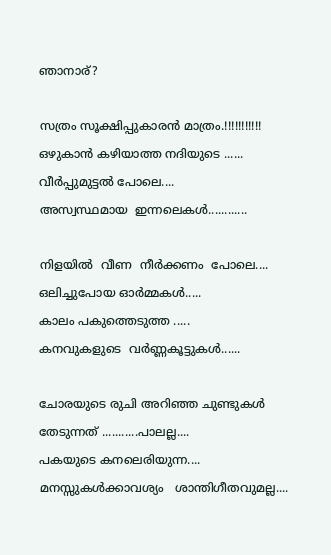ഞാനാര്‌?

സത്രം സൂക്ഷിപ്പുകാരന്‍ മാത്രം.!!!!!!!!!!!
ഒഴുകാന്‍ കഴിയാത്ത നദിയുടെ ......
വീര്‍പ്പുമുട്ടല്‍ പോലെ....
അസ്വസ്ഥമായ  ഇന്നലെകള്‍............

നിളയില്‍  വീണ  നീര്‍ക്കണം  പോലെ....
ഒലിച്ചുപോയ ഓര്‍മ്മകള്‍.....
കാലം പകുത്തെടുത്ത .....
കനവുകളുടെ  വര്‍ണ്ണകൂട്ടുകള്‍......

ചോരയുടെ രുചി അറിഞ്ഞ ചുണ്ടുകള്‍
തേടുന്നത് ...........പാലല്ല....
പകയുടെ കനലെരിയുന്ന....
മനസ്സുകള്‍ക്കാവശ്യം   ശാന്തിഗീതവുമല്ല....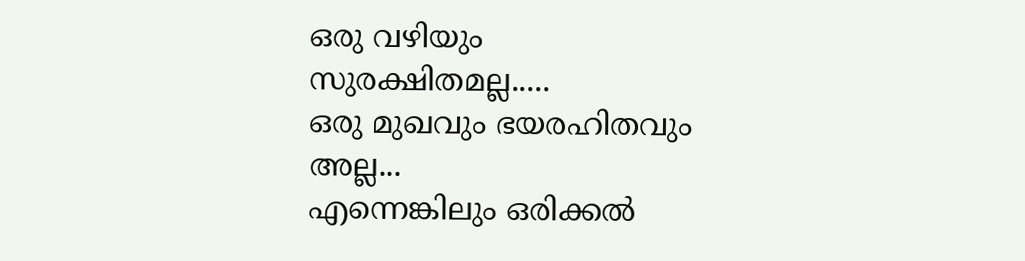ഒരു വഴിയും സുരക്ഷിതമല്ല.....
ഒരു മുഖവും ഭയരഹിതവും അല്ല...
എന്നെങ്കിലും ഒരിക്കല്‍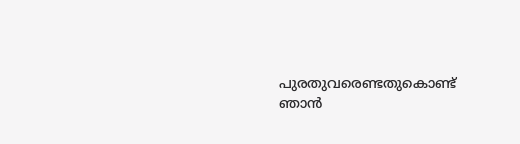പുരതുവരെണ്ടതുകൊണ്ട്
ഞാന്‍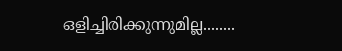ഒളിച്ചിരിക്കുന്നുമില്ല........